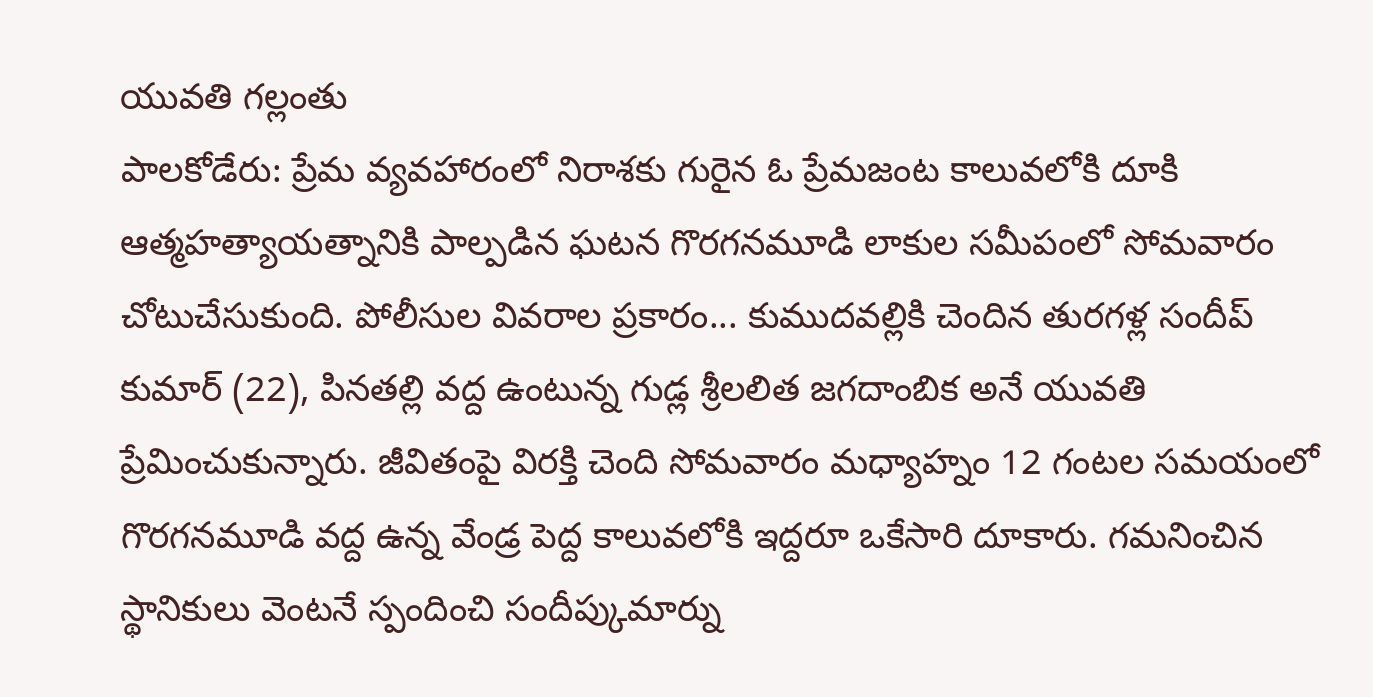యువతి గల్లంతు
పాలకోడేరు: ప్రేమ వ్యవహారంలో నిరాశకు గురైన ఓ ప్రేమజంట కాలువలోకి దూకి ఆత్మహత్యాయత్నానికి పాల్పడిన ఘటన గొరగనమూడి లాకుల సమీపంలో సోమవారం చోటుచేసుకుంది. పోలీసుల వివరాల ప్రకారం... కుముదవల్లికి చెందిన తురగళ్ల సందీప్ కుమార్ (22), పినతల్లి వద్ద ఉంటున్న గుడ్ల శ్రీలలిత జగదాంబిక అనే యువతి ప్రేమించుకున్నారు. జీవితంపై విరక్తి చెంది సోమవారం మధ్యాహ్నం 12 గంటల సమయంలో గొరగనమూడి వద్ద ఉన్న వేండ్ర పెద్ద కాలువలోకి ఇద్దరూ ఒకేసారి దూకారు. గమనించిన స్థానికులు వెంటనే స్పందించి సందీప్కుమార్ను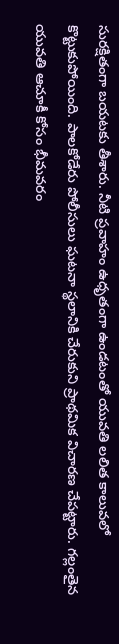సురక్షితంగా బయటకు తీశారు. నీటి ప్రవాహం ఉధృతంగా ఉండటంతో యువతి లలిత కాలువలో కొట్టుకుపోయింది. పాలకోడేరు పోలీసులు ఘటనా స్థలానికి చేరుకుని ప్రాథమిక విచారణ చేపట్టారు. గల్లంతైన యువతి ఆచూకీ కోసం భీమవరం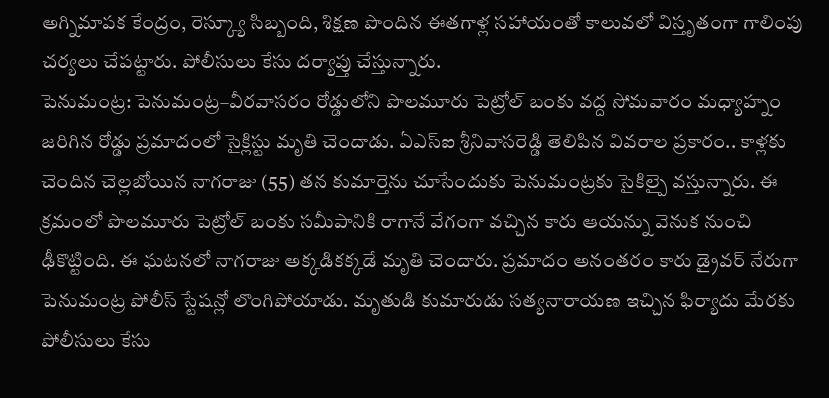అగ్నిమాపక కేంద్రం, రెస్క్యూ సిబ్బంది, శిక్షణ పొందిన ఈతగాళ్ల సహాయంతో కాలువలో విస్తృతంగా గాలింపు చర్యలు చేపట్టారు. పోలీసులు కేసు దర్యాప్తు చేస్తున్నారు.
పెనుమంట్ర: పెనుమంట్ర–వీరవాసరం రోడ్డులోని పొలమూరు పెట్రోల్ బంకు వద్ద సోమవారం మధ్యాహ్నం జరిగిన రోడ్డు ప్రమాదంలో సైక్లిస్టు మృతి చెందాడు. ఏఎస్ఐ శ్రీనివాసరెడ్డి తెలిపిన వివరాల ప్రకారం.. కాళ్లకు చెందిన చెల్లబోయిన నాగరాజు (55) తన కుమార్తెను చూసేందుకు పెనుమంట్రకు సైకిల్పై వస్తున్నారు. ఈ క్రమంలో పొలమూరు పెట్రోల్ బంకు సమీపానికి రాగానే వేగంగా వచ్చిన కారు ఆయన్ను వెనుక నుంచి ఢీకొట్టింది. ఈ ఘటనలో నాగరాజు అక్కడికక్కడే మృతి చెందారు. ప్రమాదం అనంతరం కారు డ్రైవర్ నేరుగా పెనుమంట్ర పోలీస్ స్టేషన్లో లొంగిపోయాడు. మృతుడి కుమారుడు సత్యనారాయణ ఇచ్చిన ఫిర్యాదు మేరకు పోలీసులు కేసు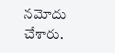నమోదు చేశారు.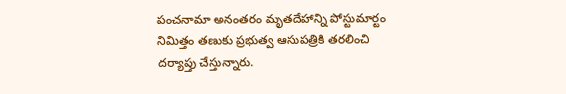పంచనామా అనంతరం మృతదేహాన్ని పోస్టుమార్టం నిమిత్తం తణుకు ప్రభుత్వ ఆసుపత్రికి తరలించి దర్యాప్తు చేస్తున్నారు.